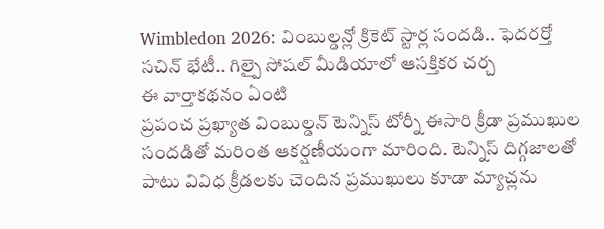Wimbledon 2026: వింబుల్డన్లో క్రికెట్ స్టార్ల సందడి.. ఫెదరర్తో సచిన్ భేటీ.. గిల్పై సోషల్ మీడియాలో ఆసక్తికర చర్చ
ఈ వార్తాకథనం ఏంటి
ప్రపంచ ప్రఖ్యాత వింబుల్డన్ టెన్నిస్ టోర్నీ ఈసారి క్రీడా ప్రముఖుల సందడితో మరింత ఆకర్షణీయంగా మారింది. టెన్నిస్ దిగ్గజాలతో పాటు వివిధ క్రీడలకు చెందిన ప్రముఖులు కూడా మ్యాచ్లను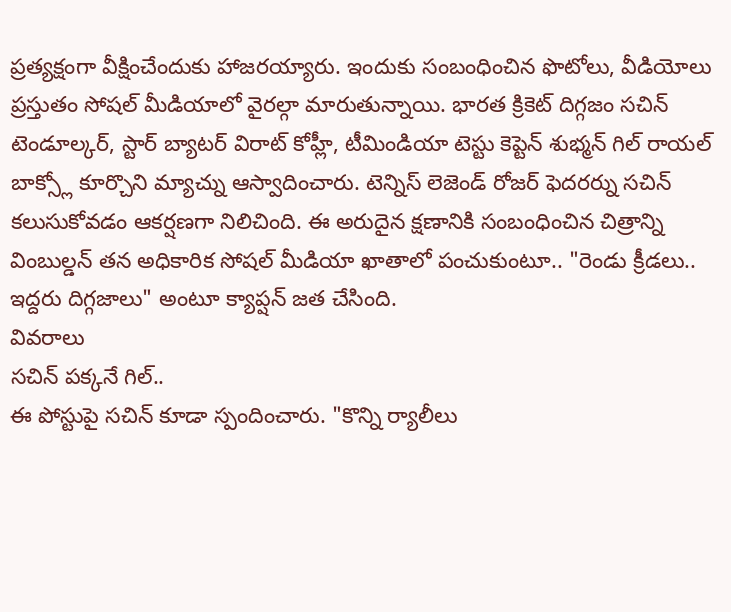ప్రత్యక్షంగా వీక్షించేందుకు హాజరయ్యారు. ఇందుకు సంబంధించిన ఫొటోలు, వీడియోలు ప్రస్తుతం సోషల్ మీడియాలో వైరల్గా మారుతున్నాయి. భారత క్రికెట్ దిగ్గజం సచిన్ టెండూల్కర్, స్టార్ బ్యాటర్ విరాట్ కోహ్లీ, టీమిండియా టెస్టు కెప్టెన్ శుభ్మన్ గిల్ రాయల్ బాక్స్లో కూర్చొని మ్యాచ్ను ఆస్వాదించారు. టెన్నిస్ లెజెండ్ రోజర్ ఫెదరర్ను సచిన్ కలుసుకోవడం ఆకర్షణగా నిలిచింది. ఈ అరుదైన క్షణానికి సంబంధించిన చిత్రాన్ని వింబుల్డన్ తన అధికారిక సోషల్ మీడియా ఖాతాలో పంచుకుంటూ.. "రెండు క్రీడలు.. ఇద్దరు దిగ్గజాలు" అంటూ క్యాప్షన్ జత చేసింది.
వివరాలు
సచిన్ పక్కనే గిల్..
ఈ పోస్టుపై సచిన్ కూడా స్పందించారు. "కొన్ని ర్యాలీలు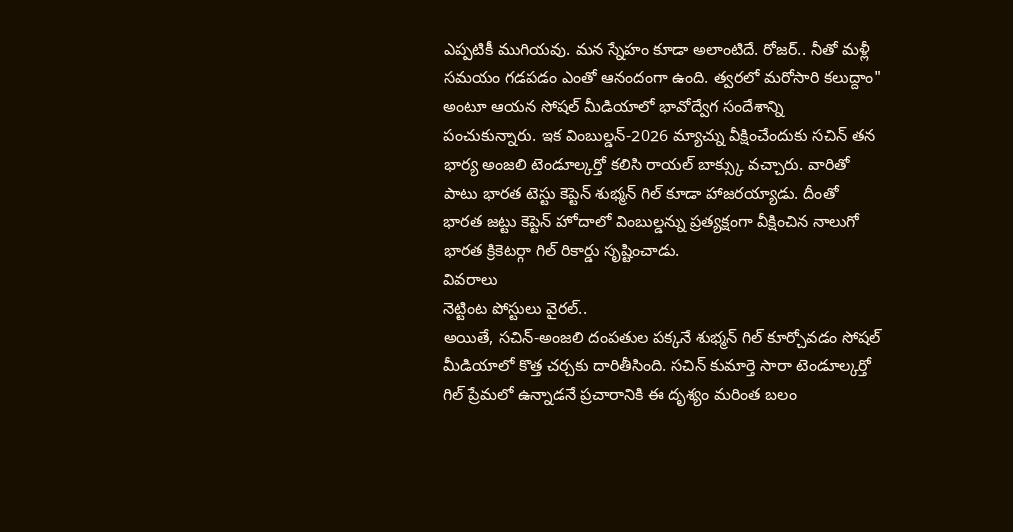ఎప్పటికీ ముగియవు. మన స్నేహం కూడా అలాంటిదే. రోజర్.. నీతో మళ్లీ సమయం గడపడం ఎంతో ఆనందంగా ఉంది. త్వరలో మరోసారి కలుద్దాం" అంటూ ఆయన సోషల్ మీడియాలో భావోద్వేగ సందేశాన్ని పంచుకున్నారు. ఇక వింబుల్డన్-2026 మ్యాచ్ను వీక్షించేందుకు సచిన్ తన భార్య అంజలి టెండూల్కర్తో కలిసి రాయల్ బాక్స్కు వచ్చారు. వారితో పాటు భారత టెస్టు కెప్టెన్ శుభ్మన్ గిల్ కూడా హాజరయ్యాడు. దీంతో భారత జట్టు కెప్టెన్ హోదాలో వింబుల్డన్ను ప్రత్యక్షంగా వీక్షించిన నాలుగో భారత క్రికెటర్గా గిల్ రికార్డు సృష్టించాడు.
వివరాలు
నెట్టింట పోస్టులు వైరల్..
అయితే, సచిన్-అంజలి దంపతుల పక్కనే శుభ్మన్ గిల్ కూర్చోవడం సోషల్ మీడియాలో కొత్త చర్చకు దారితీసింది. సచిన్ కుమార్తె సారా టెండూల్కర్తో గిల్ ప్రేమలో ఉన్నాడనే ప్రచారానికి ఈ దృశ్యం మరింత బలం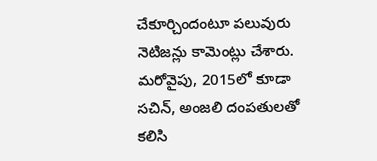చేకూర్చిందంటూ పలువురు నెటిజన్లు కామెంట్లు చేశారు. మరోవైపు, 2015లో కూడా సచిన్, అంజలి దంపతులతో కలిసి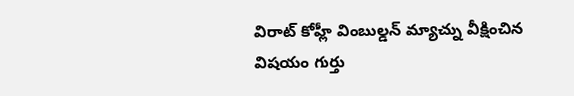విరాట్ కోహ్లీ వింబుల్డన్ మ్యాచ్ను వీక్షించిన విషయం గుర్తు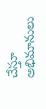చేస్తూ అభిమానులు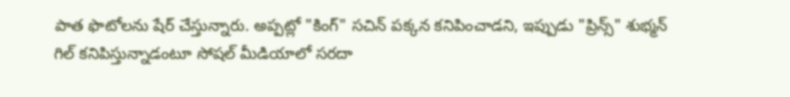పాత ఫొటోలను షేర్ చేస్తున్నారు. అప్పట్లో "కింగ్" సచిన్ పక్కన కనిపించాడని, ఇప్పుడు "ప్రిన్స్" శుభ్మన్ గిల్ కనిపిస్తున్నాడంటూ సోషల్ మీడియాలో సరదా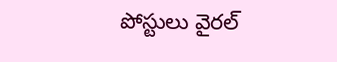పోస్టులు వైరల్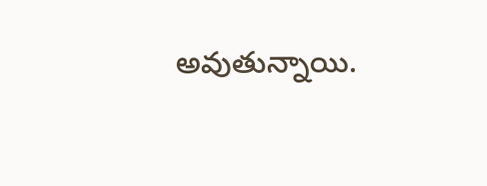అవుతున్నాయి.